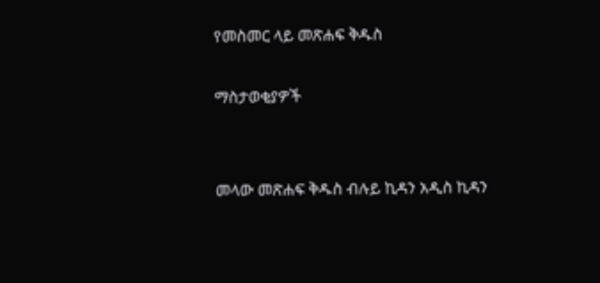የመስመር ላይ መጽሐፍ ቅዱስ

ማስታወቂያዎች


መላው መጽሐፍ ቅዱስ ብሉይ ኪዳን አዲስ ኪዳን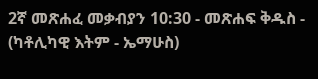2ኛ መጽሐፈ መቃብያን 10:30 - መጽሐፍ ቅዱስ - (ካቶሊካዊ እትም - ኤማሁስ)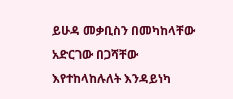ይሁዳ መቃቢስን በመካከላቸው አድርገው በጋሻቸው እየተከላከሉለት እንዳይነካ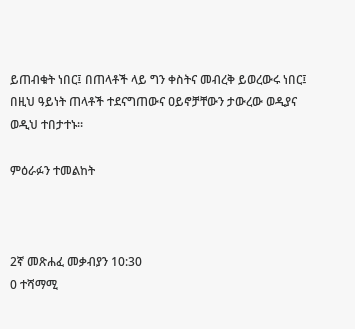ይጠብቁት ነበር፤ በጠላቶች ላይ ግን ቀስትና መብረቅ ይወረውሩ ነበር፤ በዚህ ዓይነት ጠላቶች ተደናግጠውና ዐይኖቻቸውን ታውረው ወዲያና ወዲህ ተበታተኑ።

ምዕራፉን ተመልከት



2ኛ መጽሐፈ መቃብያን 10:30
0 ተሻማሚ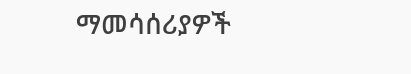ማመሳሰሪያዎች